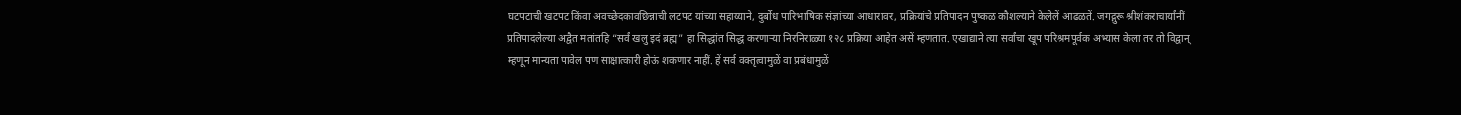घटपटाची खटपट किंवा अवच्छेदकावछिन्नाची लटपट यांच्या सहाय्याने, दुर्बोध पारिभाषिक संज्ञांच्या आधारावर, प्रक्रियांचे प्रतिपादन पुष्कळ कौशल्याने केलेलें आढळतें. जगद्गुरू श्रीशंकराचार्यांनीं प्रतिपादलेल्या अद्वैत मतांतहि “सर्वं खलु इदं ब्रह्म” हा सिद्धांत सिद्ध करणाऱ्या निरनिराळ्या १२८ प्रक्रिया आहेत असें म्हणतात. एखाद्याने त्या सर्वांचा खूप परिश्रमपूर्वक अभ्यास केला तर तो विद्वान् म्हणून मान्यता पावेल पण साक्षात्कारी होऊं शकणार नाहीं. हें सर्व वक्तृत्वामुळें वा प्रबंधामुळें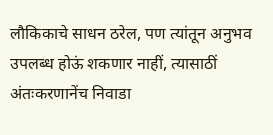लौकिकाचे साधन ठरेल, पण त्यांतून अनुभव उपलब्ध होऊं शकणार नाहीं, त्यासाठीं अंतःकरणानेंच निवाडा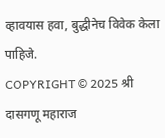व्हावयास हवा, बुद्धीनेच विवेक केला पाहिजे.
COPYRIGHT © 2025 श्री दासगणू महाराज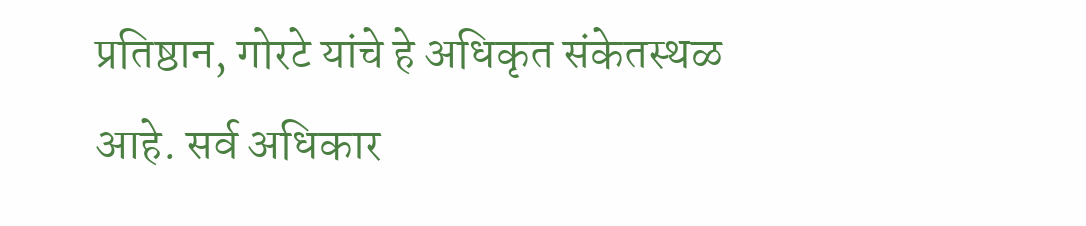प्रतिष्ठान, गोरटे यांचे हे अधिकृत संकेतस्थळ आहे. सर्व अधिकार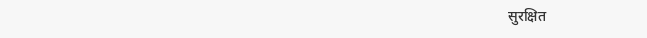सुरक्षित